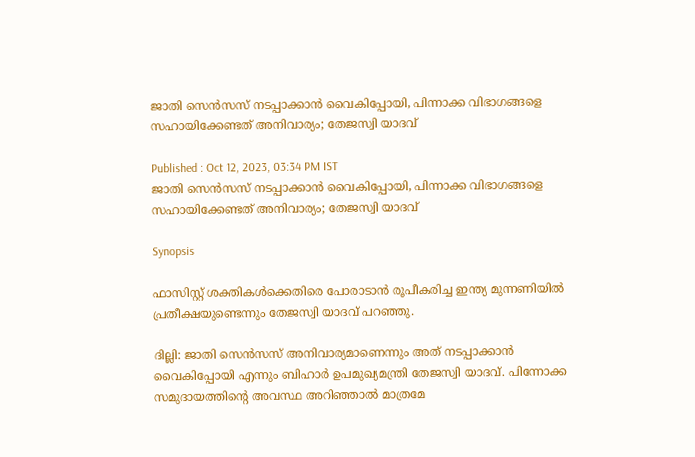ജാതി സെൻസസ് നടപ്പാക്കാൻ വൈകിപ്പോയി, പിന്നാക്ക വിഭാഗങ്ങളെ സഹായിക്കേണ്ടത് അനിവാര്യം; തേജസ്വി യാദവ്

Published : Oct 12, 2023, 03:34 PM IST
ജാതി സെൻസസ് നടപ്പാക്കാൻ വൈകിപ്പോയി, പിന്നാക്ക വിഭാഗങ്ങളെ സഹായിക്കേണ്ടത് അനിവാര്യം; തേജസ്വി യാദവ്

Synopsis

ഫാസിസ്റ്റ് ശക്തികൾക്കെതിരെ പോരാടാൻ രൂപീകരിച്ച ഇന്ത്യ മുന്നണിയിൽ പ്രതീക്ഷയുണ്ടെന്നും തേജസ്വി യാദവ് പറഞ്ഞു.

ദില്ലി: ജാതി സെൻസസ് അനിവാര്യമാണെന്നും അത് നടപ്പാക്കാൻ വൈകിപ്പോയി എന്നും ബിഹാർ ഉപമുഖ്യമന്ത്രി തേജസ്വി യാദവ്. പിന്നോക്ക സമുദായത്തിന്റെ അവസ്ഥ അറിഞ്ഞാൽ മാത്രമേ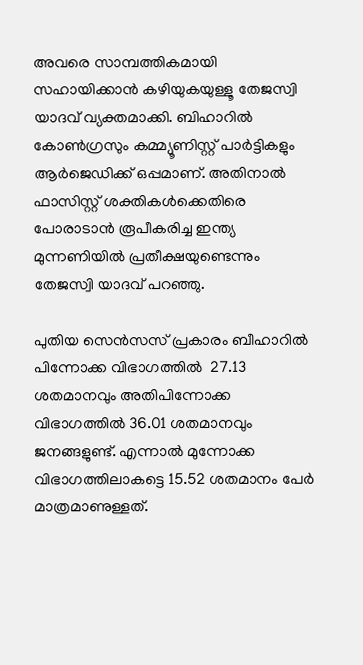അവരെ സാമ്പത്തികമായി സഹായിക്കാൻ കഴിയുകയുള്ളൂ തേജസ്വി യാദവ് വ്യക്തമാക്കി. ബിഹാറിൽ കോൺഗ്രസും കമ്മ്യൂണിസ്റ്റ് പാർട്ടികളും ആർജെഡിക്ക് ഒപ്പമാണ്. അതിനാൽ ഫാസിസ്റ്റ് ശക്തികൾക്കെതിരെ പോരാടാൻ രൂപീകരിച്ച ഇന്ത്യ മുന്നണിയിൽ പ്രതീക്ഷയുണ്ടെന്നും തേജസ്വി യാദവ് പറഞ്ഞു.

പുതിയ സെൻസസ് പ്രകാരം ബീഹാറിൽ പിന്നോക്ക വിഭാഗത്തിൽ  27.13 ശതമാനവും അതിപിന്നോക്ക വിഭാഗത്തിൽ 36.01 ശതമാനവും ജനങ്ങളുണ്ട്. എന്നാൽ മുന്നോക്ക വിഭാഗത്തിലാകട്ടെ 15.52 ശതമാനം പേർ മാത്രമാണുള്ളത്.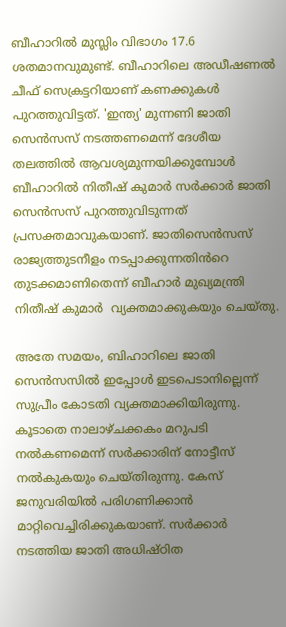ബീഹാറിൽ മുസ്ലിം വിഭാഗം 17.6 ശതമാനവുമുണ്ട്. ബീഹാറിലെ അഡീഷണൽ ചീഫ് സെക്രട്ടറിയാണ് കണക്കുകൾ പുറത്തുവിട്ടത്. 'ഇന്ത്യ' മുന്നണി ജാതി സെൻസസ് നടത്തണമെന്ന് ദേശീയ തലത്തിൽ ആവശ്യമുന്നയിക്കുമ്പോൾ ബീഹാറിൽ നിതീഷ് കുമാർ സർക്കാർ ജാതി സെൻസസ് പുറത്തുവിടുന്നത് പ്രസക്തമാവുകയാണ്. ജാതിസെൻസസ് രാജ്യത്തുടനീളം നടപ്പാക്കുന്നതിൻറെ തുടക്കമാണിതെന്ന് ബീഹാർ മുഖ്യമന്ത്രി നിതീഷ് കുമാർ  വ്യക്തമാക്കുകയും ചെയ്തു.

അതേ സമയം, ബിഹാറിലെ ജാതി സെൻസസിൽ ഇപ്പോൾ ഇടപെടാനില്ലെന്ന് സുപ്രീം കോടതി വ്യക്തമാക്കിയിരുന്നു. കൂടാതെ നാലാഴ്ചക്കകം മറുപടി നൽകണമെന്ന് സർക്കാരിന് നോട്ടീസ് നൽകുകയും ചെയ്തിരുന്നു. കേസ് ജനുവരിയിൽ പരിഗണിക്കാൻ മാറ്റിവെച്ചിരിക്കുകയാണ്. സര്‍ക്കാര്‍ നടത്തിയ ജാതി അധിഷ്ഠിത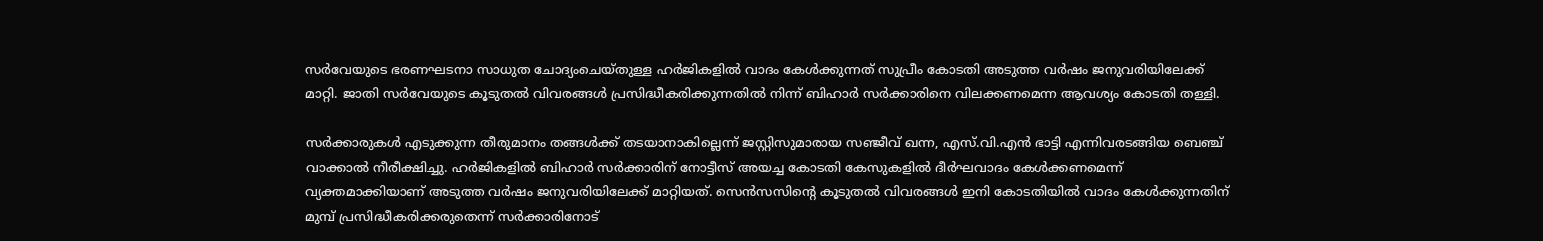സര്‍വേയുടെ ഭരണഘടനാ സാധുത ചോദ്യംചെയ്തുള്ള ഹർജികളിൽ വാദം കേൾക്കുന്നത് സുപ്രീം കോടതി അടുത്ത വര്‍ഷം ജനുവരിയിലേക്ക് മാറ്റി. ജാതി സര്‍വേയുടെ കൂടുതല്‍ വിവരങ്ങള്‍ പ്രസിദ്ധീകരിക്കുന്നതില്‍ നിന്ന് ബിഹാര്‍ സര്‍ക്കാരിനെ വിലക്കണമെന്ന ആവശ്യം കോടതി തള്ളി.

സർക്കാരുകൾ എടുക്കുന്ന തീരുമാനം തങ്ങള്‍ക്ക് തടയാനാകില്ലെന്ന് ജസ്റ്റിസുമാരായ സഞ്ജീവ് ഖന്ന, എസ്.വി.എന്‍ ഭാട്ടി എന്നിവരടങ്ങിയ ബെഞ്ച് വാക്കാല്‍ നീരീക്ഷിച്ചു. ഹർജികളിൽ ബിഹാർ സർക്കാരിന് നോട്ടീസ് അയച്ച കോടതി കേസുകളിൽ ദീർഘവാദം കേൾക്കണമെന്ന് വ്യക്തമാക്കിയാണ് അടുത്ത വര്‍ഷം ജനുവരിയിലേക്ക് മാറ്റിയത്. സെന്‍സസിന്‍റെ കൂടുതല്‍ വിവരങ്ങള്‍ ഇനി കോടതിയില്‍ വാദം കേള്‍ക്കുന്നതിന് മുമ്പ് പ്രസിദ്ധീകരിക്കരുതെന്ന് സര്‍ക്കാരിനോട്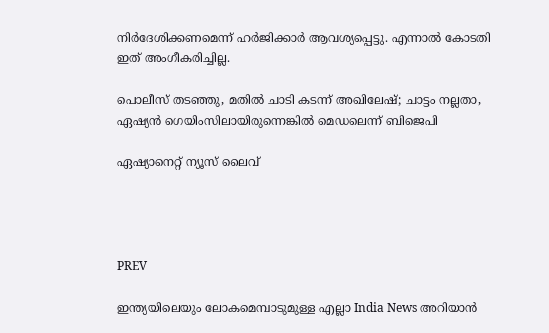നിര്‍ദേശിക്കണമെന്ന് ഹര്‍ജിക്കാര്‍ ആവശ്യപ്പെട്ടു. എന്നാൽ കോടതി ഇത് അംഗീകരിച്ചില്ല.

പൊലീസ് തടഞ്ഞു, മതില്‍ ചാടി കടന്ന് അഖിലേഷ്; ചാട്ടം നല്ലതാ, ഏഷ്യന്‍ ഗെയിംസിലായിരുന്നെങ്കില്‍ മെഡലെന്ന് ബിജെപി

ഏഷ്യാനെറ്റ് ന്യൂസ് ലൈവ്




PREV

ഇന്ത്യയിലെയും ലോകമെമ്പാടുമുള്ള എല്ലാ India News അറിയാൻ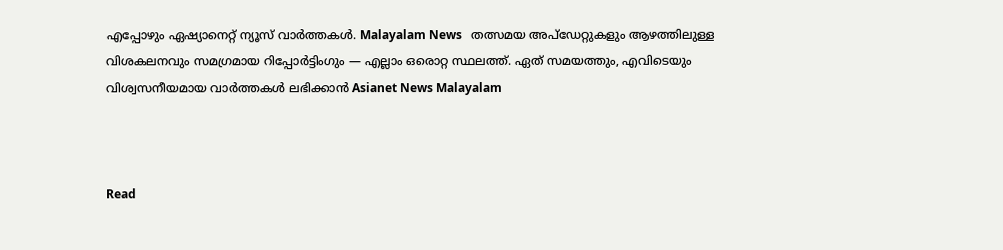എപ്പോഴും ഏഷ്യാനെറ്റ് ന്യൂസ് വാർത്തകൾ. Malayalam News   തത്സമയ അപ്‌ഡേറ്റുകളും ആഴത്തിലുള്ള വിശകലനവും സമഗ്രമായ റിപ്പോർട്ടിംഗും — എല്ലാം ഒരൊറ്റ സ്ഥലത്ത്. ഏത് സമയത്തും, എവിടെയും വിശ്വസനീയമായ വാർത്തകൾ ലഭിക്കാൻ Asianet News Malayalam



Read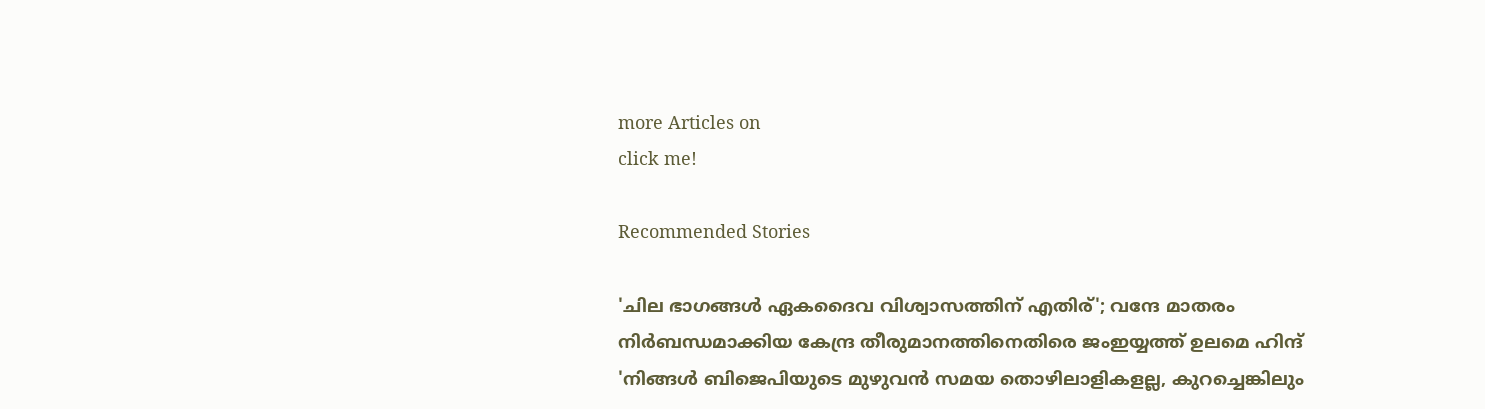more Articles on
click me!

Recommended Stories

'ചില ഭാഗങ്ങള്‍ ഏകദൈവ വിശ്വാസത്തിന് എതിര്'; വന്ദേ മാതരം നിർബന്ധമാക്കിയ കേന്ദ്ര തീരുമാനത്തിനെതിരെ ജംഇയ്യത്ത് ഉലമെ ഹിന്ദ്
'നിങ്ങൾ ബിജെപിയുടെ മുഴുവൻ സമയ തൊഴിലാളികളല്ല, കുറച്ചെങ്കിലും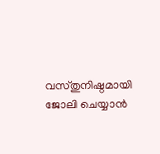വസ്തുനിഷ്ഠമായി ജോലി ചെയ്യാൻ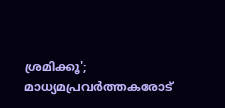ശ്രമിക്കൂ'; മാധ്യമപ്രവർത്തകരോട്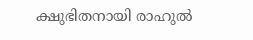ക്ഷുഭിതനായി രാഹുൽ